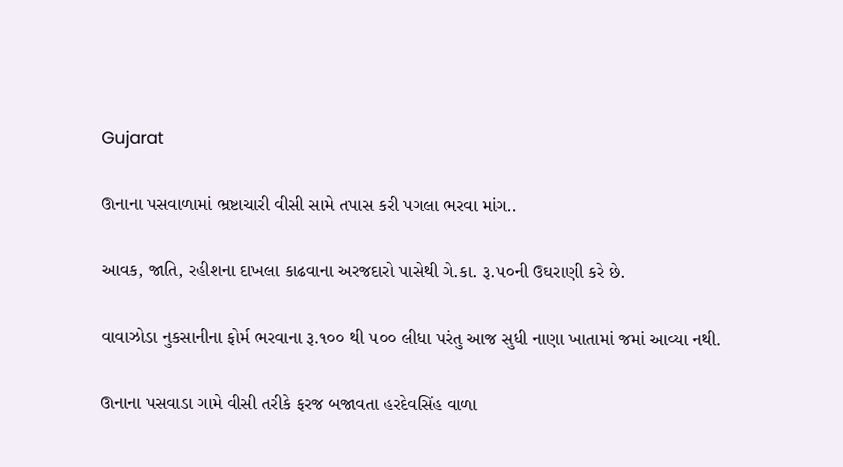Gujarat

ઊનાના પસવાળામાં ભ્રષ્ટાચારી વીસી સામે તપાસ કરી પગલા ભરવા માંગ..

આવક, જાતિ, રહીશના દાખલા કાઢવાના અરજદારો પાસેથી ગે.કા. રૂ.૫૦ની ઉઘરાણી કરે છે.

વાવાઝોડા નુકસાનીના ફોર્મ ભરવાના રૂ.૧૦૦ થી ૫૦૦ લીધા પરંતુ આજ સુધી નાણા ખાતામાં જમાં આવ્યા નથી.

ઊનાના પસવાડા ગામે વીસી તરીકે ફરજ બજાવતા હરદેવસિંહ વાળા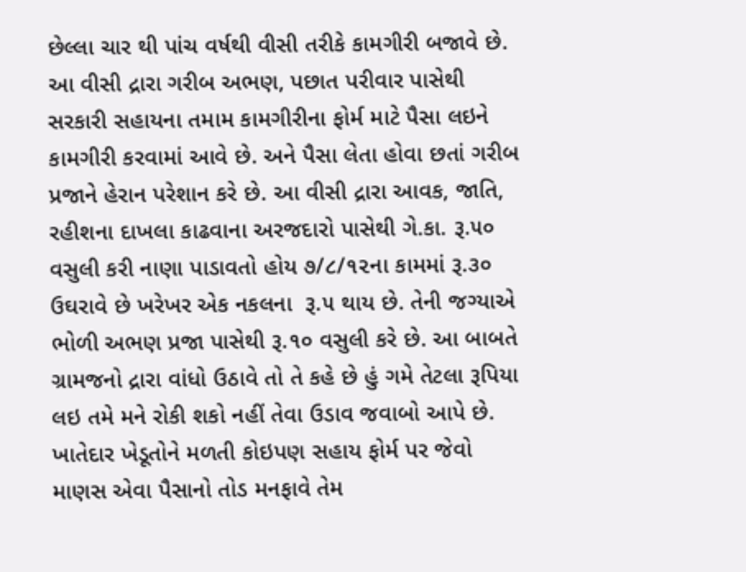છેલ્લા ચાર થી પાંચ વર્ષથી વીસી તરીકે કામગીરી બજાવે છે. આ વીસી દ્રારા ગરીબ અભણ, પછાત પરીવાર પાસેથી સરકારી સહાયના તમામ કામગીરીના ફોર્મ માટે પૈસા લઇને કામગીરી કરવામાં આવે છે. અને પૈસા લેતા હોવા છતાં ગરીબ પ્રજાને હેરાન પરેશાન કરે છે. આ વીસી દ્રારા આવક, જાતિ, રહીશના દાખલા કાઢવાના અરજદારો પાસેથી ગે.કા. રૂ.૫૦  વસુલી કરી નાણા પાડાવતો હોય ૭/૮/૧૨ના કામમાં રૂ.૩૦ ઉઘરાવે છે ખરેખર એક નકલના  રૂ.૫ થાય છે. તેની જગ્યાએ ભોળી અભણ પ્રજા પાસેથી રૂ.૧૦ વસુલી કરે છે. આ બાબતે ગ્રામજનો દ્રારા વાંધો ઉઠાવે તો તે કહે છે હું ગમે તેટલા રૂપિયા લઇ તમે મને રોકી શકો નહીં તેવા ઉડાવ જવાબો આપે છે. ખાતેદાર ખેડૂતોને મળતી કોઇપણ સહાય ફોર્મ પર જેવો માણસ એવા પૈસાનો તોડ મનફાવે તેમ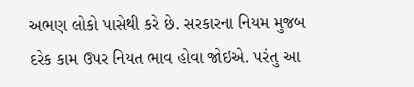અભણ લોકો પાસેથી કરે છે. સરકારના નિયમ મુજબ દરેક કામ ઉપર નિયત ભાવ હોવા જોઇએ. પરંતુ આ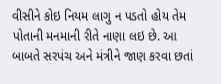વીસીને કોઇ નિયમ લાગુ ન પડતો હોય તેમ પોતાની મનમાની રીતે નાણા લઇ છે. આ બાબતે સરપંચ અને મંત્રીને જાણ કરવા છતાં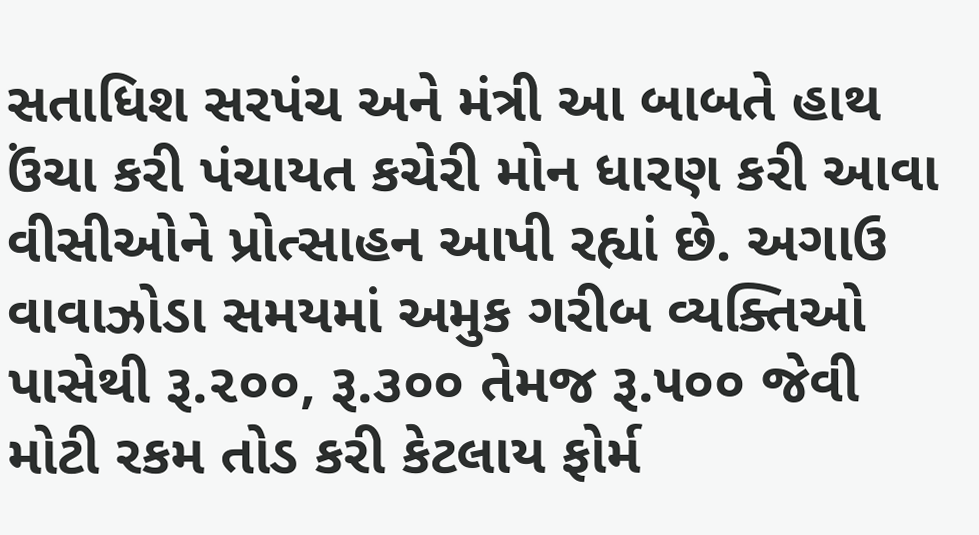સતાધિશ સરપંચ અને મંત્રી આ બાબતે હાથ ઉંચા કરી પંચાયત કચેરી મોન ધારણ કરી આવા વીસીઓને પ્રોત્સાહન આપી રહ્યાં છે. અગાઉ વાવાઝોડા સમયમાં અમુક ગરીબ વ્યક્તિઓ પાસેથી રૂ.૨૦૦, રૂ.૩૦૦ તેમજ રૂ.૫૦૦ જેવી મોટી રકમ તોડ કરી કેટલાય ફોર્મ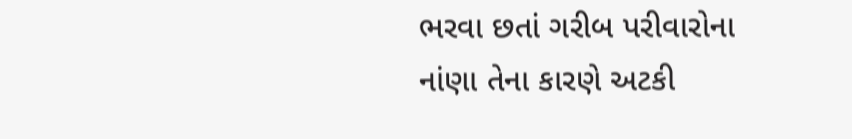ભરવા છતાં ગરીબ પરીવારોના નાંણા તેના કારણે અટકી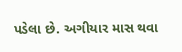પડેલા છે. અગીયાર માસ થવા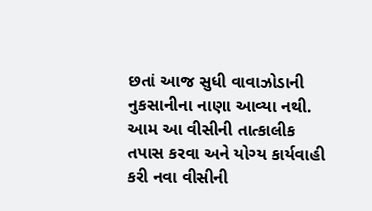છતાં આજ સુધી વાવાઝોડાની નુકસાનીના નાણા આવ્યા નથી. આમ આ વીસીની તાત્કાલીક તપાસ કરવા અને યોગ્ય કાર્યવાહી કરી નવા વીસીની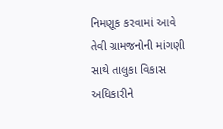નિમણૂક કરવામાં આવે તેવી ગ્રામજનોની માંગણી સાથે તાલુકા વિકાસ અધિકારીને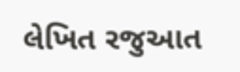લેખિત રજુઆત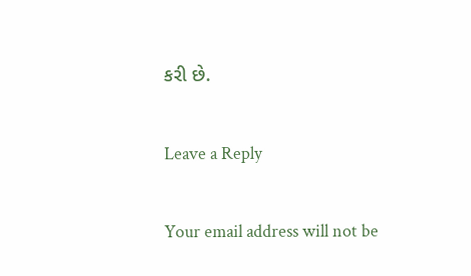કરી છે.

Leave a Reply

Your email address will not be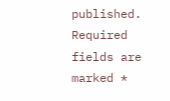published. Required fields are marked *